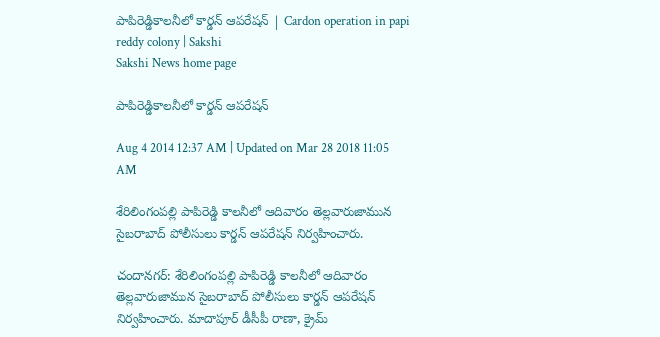పాపిరెడ్డికాలనీలో కార్డన్ ఆపరేషన్ | Cardon operation in papi reddy colony | Sakshi
Sakshi News home page

పాపిరెడ్డికాలనీలో కార్డన్ ఆపరేషన్

Aug 4 2014 12:37 AM | Updated on Mar 28 2018 11:05 AM

శేరిలింగంపల్లి పాపిరెడ్డి కాలనీలో ఆదివారం తెల్లవారుజామున సైబరాబాద్ పోలీసులు కార్డన్ ఆపరేషన్ నిర్వహించారు.

చందానగర్: శేరిలింగంపల్లి పాపిరెడ్డి కాలనీలో ఆదివారం తెల్లవారుజామున సైబరాబాద్ పోలీసులు కార్డన్ ఆపరేషన్ నిర్వహించారు. మాదాపూర్ డీసీపీ రాణా, క్రైమ్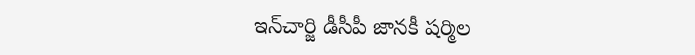ఇన్‌చార్జి డీసీపీ జానకీ షర్మిల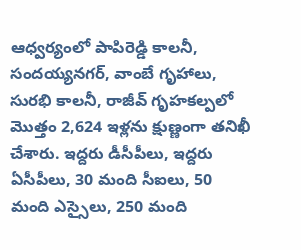ఆధ్వర్యంలో పాపిరెడ్డి కాలనీ, సందయ్యనగర్, వాంబే గృహాలు, సురభి కాలనీ, రాజీవ్ గృహకల్పలో మొత్తం 2,624 ఇళ్లను క్షుణ్ణంగా తనిఖీ చేశారు. ఇద్దరు డీసీపీలు, ఇద్దరు ఏసీపీలు, 30 మంది సీఐలు, 50 మంది ఎస్సైలు, 250 మంది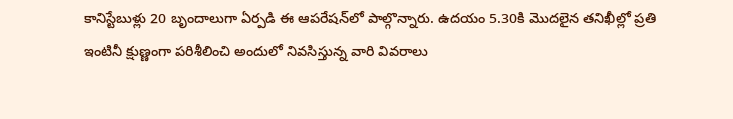కానిస్టేబుళ్లు 20 బృందాలుగా ఏర్పడి ఈ ఆపరేషన్‌లో పాల్గొన్నారు. ఉదయం 5.30కి మొదలైన తనిఖీల్లో ప్రతి ఇంటినీ క్షుణ్ణంగా పరిశీలించి అందులో నివసిస్తున్న వారి వివరాలు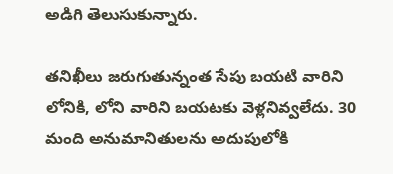అడిగి తెలుసుకున్నారు.

తనిఖీలు జరుగుతున్నంత సేపు బయటి వారిని లోనికి, లోని వారిని బయటకు వెళ్లనివ్వలేదు. 30 మంది అనుమానితులను అదుపులోకి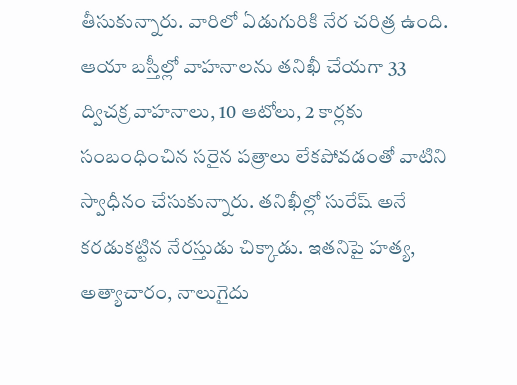తీసుకున్నారు. వారిలో ఏడుగురికి నేర చరిత్ర ఉంది. ఆయా బస్తీల్లో వాహనాలను తనిఖీ చేయగా 33 ద్విచక్ర వాహనాలు, 10 ఆటోలు, 2 కార్లకు సంబంధించిన సరైన పత్రాలు లేకపోవడంతో వాటిని స్వాధీనం చేసుకున్నారు. తనిఖీల్లో సురేష్ అనే కరడుకట్టిన నేరస్తుడు చిక్కాడు. ఇతనిపై హత్య, అత్యాచారం, నాలుగైదు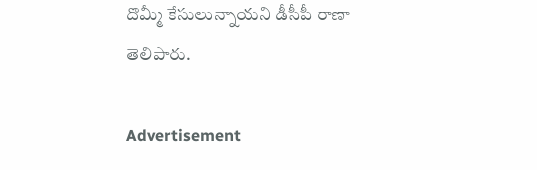దొమ్మీ కేసులున్నాయని డీసీపీ రాణా తెలిపారు.

Advertisement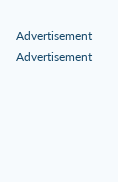Advertisement
Advertisement